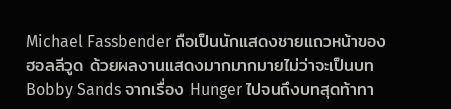Michael Fassbender ถือเป็นนักแสดงชายแถวหน้าของฮอลลีวูด ด้วยผลงานแสดงมากมากมายไม่ว่าจะเป็นบท Bobby Sands จากเรื่อง Hunger ไปจนถึงบทสุดท้าทา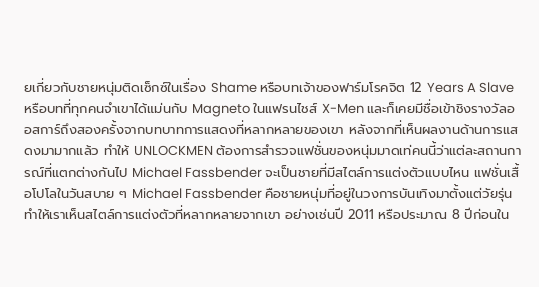ยเกี่ยวกับชายหนุ่มติดเซ็กซ์ในเรื่อง Shame หรือบทเจ้าของฟาร์มโรคจิต 12 Years A Slave หรือบทที่ทุกคนจำเขาได้แม่นกับ Magneto ในแฟรนไชส์ X-Men และก็เคยมีชื่อเข้าชิงรางวัลออสการ์ถึงสองครั้งจากบทบาทการแสดงที่หลากหลายของเขา หลังจากที่เห็นผลงานด้านการแสดงมามากแล้ว ทำให้ UNLOCKMEN ต้องการสำรวจแฟชั่นของหนุ่มมาดเท่คนนี้ว่าแต่ละสถานการณ์ที่แตกต่างกันไป Michael Fassbender จะเป็นชายที่มีสไตล์การแต่งตัวแบบไหน แฟชั่นเสื้อโปโลในวันสบาย ๆ Michael Fassbender คือชายหนุ่มที่อยู่ในวงการบันเทิงมาตั้งแต่วัยรุ่น ทำให้เราเห็นสไตล์การแต่งตัวที่หลากหลายจากเขา อย่างเช่นปี 2011 หรือประมาณ 8 ปีก่อนใน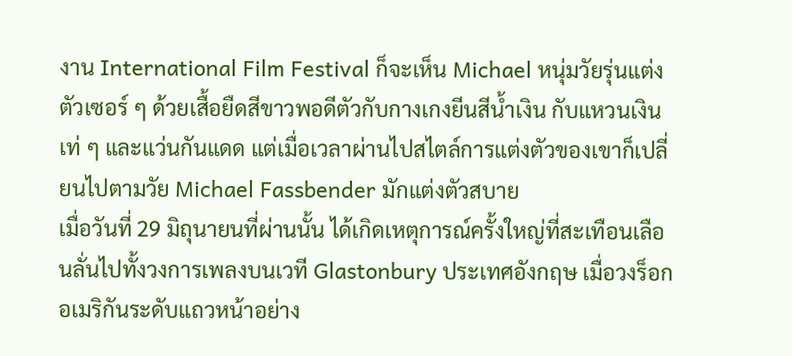งาน International Film Festival ก็จะเห็น Michael หนุ่มวัยรุ่นแต่งตัวเซอร์ ๆ ด้วยเสื้อยืดสีขาวพอดีตัวกับกางเกงยีนสีน้ำเงิน กับแหวนเงินเท่ ๆ และแว่นกันแดด แต่เมื่อเวลาผ่านไปสไตล์การแต่งตัวของเขาก็เปลี่ยนไปตามวัย Michael Fassbender มักแต่งตัวสบาย
เมื่อวันที่ 29 มิถุนายนที่ผ่านนั้น ได้เกิดเหตุการณ์ครั้งใหญ่ที่สะเทือนเลือนลั่นไปทั้งวงการเพลงบนเวที Glastonbury ประเทศอังกฤษ เมื่อวงร็อกอเมริกันระดับแถวหน้าอย่าง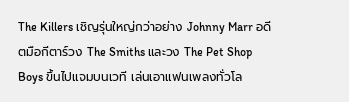The Killers เชิญรุ่นใหญ่กว่าอย่าง Johnny Marr อดีตมือกีตาร์วง The Smiths และวง The Pet Shop Boys ขึ้นไปแจมบนเวที เล่นเอาแฟนเพลงทั่วโล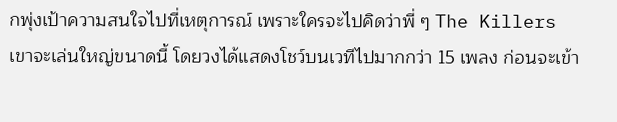กพุ่งเป้าความสนใจไปที่เหตุการณ์ เพราะใครจะไปคิดว่าพี่ ๆ The Killers เขาจะเล่นใหญ่ขนาดนี้ โดยวงได้แสดงโชว์บนเวทีไปมากกว่า 15 เพลง ก่อนจะเข้า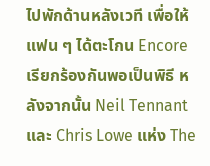ไปพักด้านหลังเวที เพื่อให้แฟน ๆ ได้ตะโกน Encore เรียกร้องกันพอเป็นพิธี หลังจากนั้น Neil Tennant และ Chris Lowe แห่ง The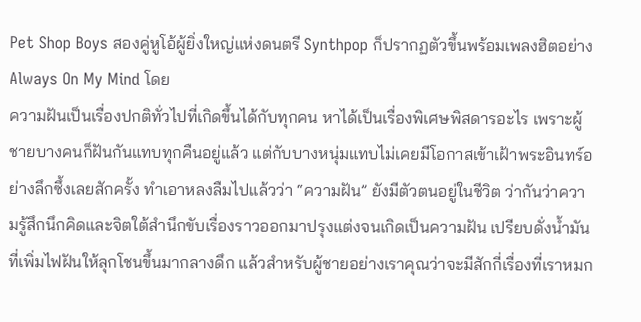Pet Shop Boys สองคู่หูโอ้ผู้ยิ่งใหญ่แห่งดนตรี Synthpop ก็ปรากฏตัวขึ้นพร้อมเพลงฮิตอย่าง Always On My Mind โดย
ความฝันเป็นเรื่องปกติทั่วไปที่เกิดขึ้นได้กับทุกคน หาได้เป็นเรื่องพิเศษพิสดารอะไร เพราะผู้ชายบางคนก็ฝันกันแทบทุกคืนอยู่แล้ว แต่กับบางหนุ่มแทบไม่เคยมีโอกาสเข้าเฝ้าพระอินทร์อย่างลึกซึ้งเลยสักครั้ง ทำเอาหลงลืมไปแล้วว่า “ความฝัน” ยังมีตัวตนอยู่ในชีวิต ว่ากันว่าความรู้สึกนึกคิดและจิตใต้สำนึกขับเรื่องราวออกมาปรุงแต่งจนเกิดเป็นความฝัน เปรียบดั่งน้ำมันที่เพิ่มไฟฝันให้ลุกโชนขึ้นมากลางดึก แล้วสำหรับผู้ชายอย่างเราคุณว่าจะมีสักกี่เรื่องที่เราหมก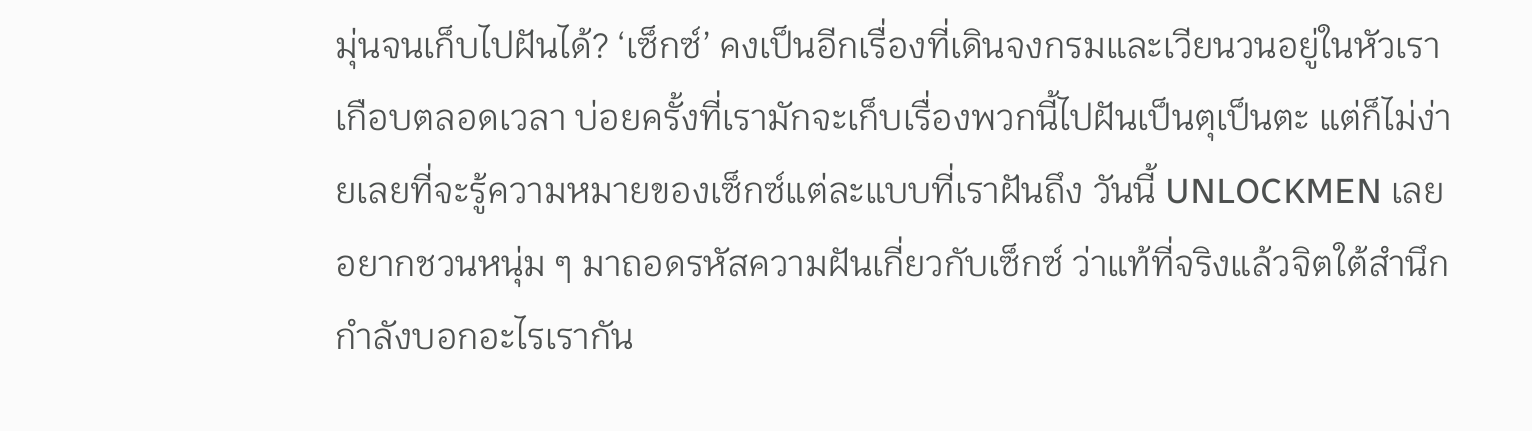มุ่นจนเก็บไปฝันได้? ‘เซ็กซ์’ คงเป็นอีกเรื่องที่เดินจงกรมและเวียนวนอยู่ในหัวเราเกือบตลอดเวลา บ่อยครั้งที่เรามักจะเก็บเรื่องพวกนี้ไปฝันเป็นตุเป็นตะ แต่ก็ไม่ง่ายเลยที่จะรู้ความหมายของเซ็กซ์แต่ละแบบที่เราฝันถึง วันนี้ UNLOCKMEN เลยอยากชวนหนุ่ม ๆ มาถอดรหัสความฝันเกี่ยวกับเซ็กซ์ ว่าแท้ที่จริงแล้วจิตใต้สำนึกกำลังบอกอะไรเรากัน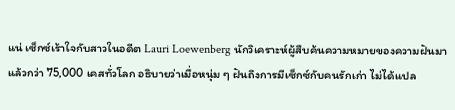แน่ เซ็กซ์เร้าใจกับสาวในอดีต Lauri Loewenberg นักวิเคราะห์ผู้สืบค้นความหมายของความฝันมาแล้วกว่า 75,000 เคสทั่วโลก อธิบายว่าเมื่อหนุ่ม ๆ ฝันถึงการมีเซ็กซ์กับคนรักเก่า ไม่ได้แปล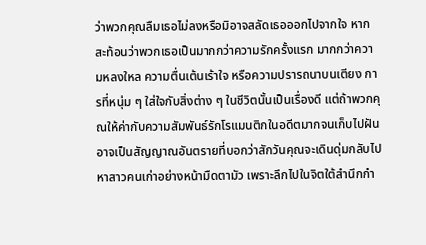ว่าพวกคุณลืมเธอไม่ลงหรือมิอาจสลัดเธอออกไปจากใจ หากสะท้อนว่าพวกเธอเป็นมากกว่าความรักครั้งแรก มากกว่าความหลงใหล ความตื่นเต้นเร้าใจ หรือความปรารถนาบนเตียง การที่หนุ่ม ๆ ใส่ใจกับสิ่งต่าง ๆ ในชีวิตนั้นเป็นเรื่องดี แต่ถ้าพวกคุณให้ค่ากับความสัมพันธ์รักโรแมนติกในอดีตมากจนเก็บไปฝัน อาจเป็นสัญญาณอันตรายที่บอกว่าสักวันคุณจะเดินดุ่มกลับไปหาสาวคนเก่าอย่างหน้ามืดตามัว เพราะลึกไปในจิตใต้สำนึกกำ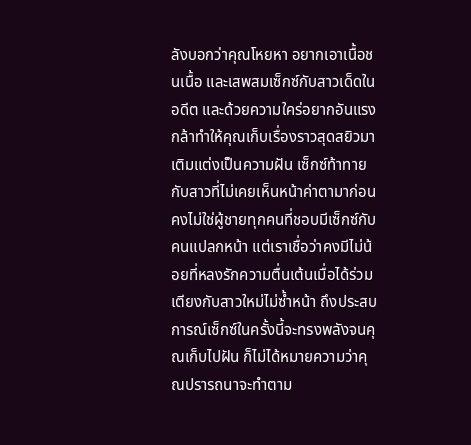ลังบอกว่าคุณโหยหา อยากเอาเนื้อชนเนื้อ และเสพสมเซ็กซ์กับสาวเด็ดในอดีต และด้วยความใคร่อยากอันแรงกล้าทำให้คุณเก็บเรื่องราวสุดสยิวมาเติมแต่งเป็นความฝัน เซ็กซ์ท้าทายกับสาวที่ไม่เคยเห็นหน้าค่าตามาก่อน คงไม่ใช่ผู้ชายทุกคนที่ชอบมีเซ็กซ์กับคนแปลกหน้า แต่เราเชื่อว่าคงมีไม่น้อยที่หลงรักความตื่นเต้นเมื่อได้ร่วมเตียงกับสาวใหม่ไม่ซ้ำหน้า ถึงประสบการณ์เซ็กซ์ในครั้งนี้จะทรงพลังจนคุณเก็บไปฝัน ก็ไม่ได้หมายความว่าคุณปรารถนาจะทำตาม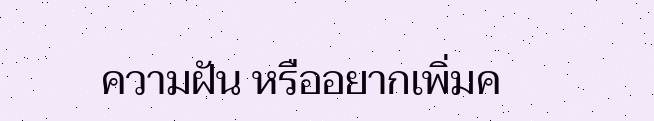ความฝัน หรืออยากเพิ่มค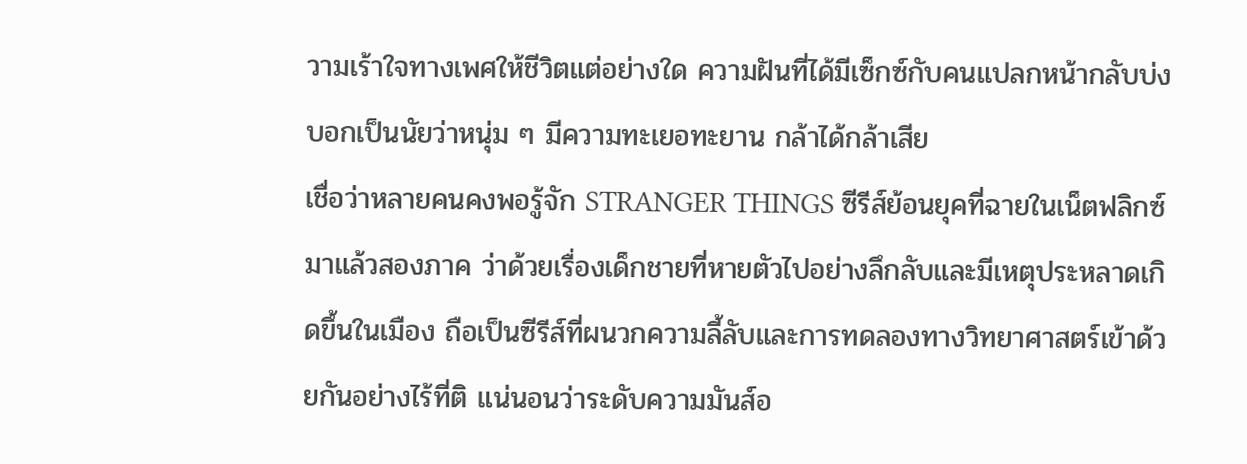วามเร้าใจทางเพศให้ชีวิตแต่อย่างใด ความฝันที่ได้มีเซ็กซ์กับคนแปลกหน้ากลับบ่งบอกเป็นนัยว่าหนุ่ม ๆ มีความทะเยอทะยาน กล้าได้กล้าเสีย
เชื่อว่าหลายคนคงพอรู้จัก STRANGER THINGS ซีรีส์ย้อนยุคที่ฉายในเน็ตฟลิกซ์มาแล้วสองภาค ว่าด้วยเรื่องเด็กชายที่หายตัวไปอย่างลึกลับและมีเหตุประหลาดเกิดขึ้นในเมือง ถือเป็นซีรีส์ที่ผนวกความลี้ลับและการทดลองทางวิทยาศาสตร์เข้าด้วยกันอย่างไร้ที่ติ แน่นอนว่าระดับความมันส์อ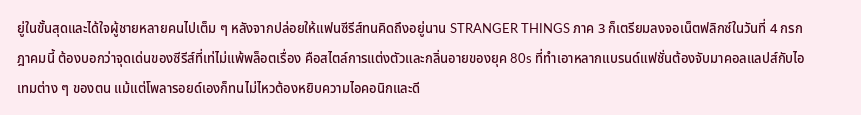ยู่ในขั้นสุดและได้ใจผู้ชายหลายคนไปเต็ม ๆ หลังจากปล่อยให้แฟนซีรีส์ทนคิดถึงอยู่นาน STRANGER THINGS ภาค 3 ก็เตรียมลงจอเน็ตฟลิกซ์ในวันที่ 4 กรกฎาคมนี้ ต้องบอกว่าจุดเด่นของซีรีส์ที่เท่ไม่แพ้พล็อตเรื่อง คือสไตล์การแต่งตัวและกลิ่นอายของยุค 80s ที่ทำเอาหลากแบรนด์แฟชั่นต้องจับมาคอลแลปส์กับไอเทมต่าง ๆ ของตน แม้แต่โพลารอยด์เองก็ทนไม่ไหวต้องหยิบความไอคอนิกและดี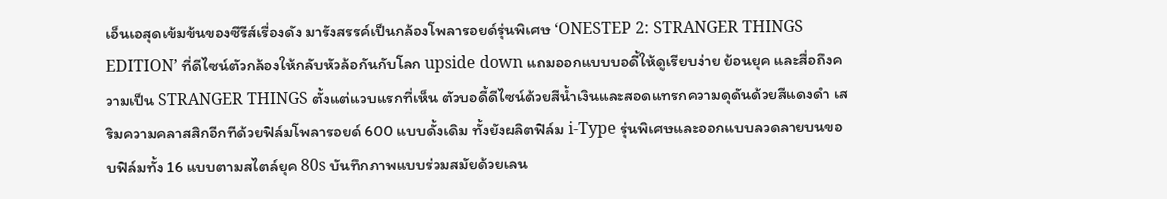เอ็นเอสุดเข้มข้นของซีรีส์เรื่องดัง มารังสรรค์เป็นกล้องโพลารอยด์รุ่นพิเศษ ‘ONESTEP 2: STRANGER THINGS EDITION’ ที่ดีไซน์ตัวกล้องให้กลับหัวล้อกันกับโลก upside down แถมออกแบบบอดี้ให้ดูเรียบง่าย ย้อนยุค และสื่อถึงความเป็น STRANGER THINGS ตั้งแต่แวบแรกที่เห็น ตัวบอดี้ดีไซน์ด้วยสีน้ำเงินและสอดแทรกความดุดันด้วยสีแดงดำ เสริมความคลาสสิกอีกทีด้วยฟิล์มโพลารอยด์ 600 แบบดั้งเดิม ทั้งยังผลิตฟิล์ม i-Type รุ่นพิเศษและออกแบบลวดลายบนขอบฟิล์มทั้ง 16 แบบตามสไตล์ยุค 80s บันทึกภาพแบบร่วมสมัยด้วยเลน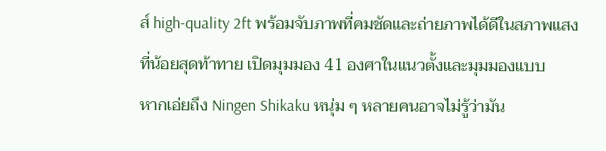ส์ high-quality 2ft พร้อมจับภาพที่คมชัดและถ่ายภาพได้ดีในสภาพแสงที่น้อยสุดท้าทาย เปิดมุมมอง 41 องศาในแนวตั้งและมุมมองแบบ
หากเอ่ยถึง Ningen Shikaku หนุ่ม ๆ หลายคนอาจไม่รู้ว่ามัน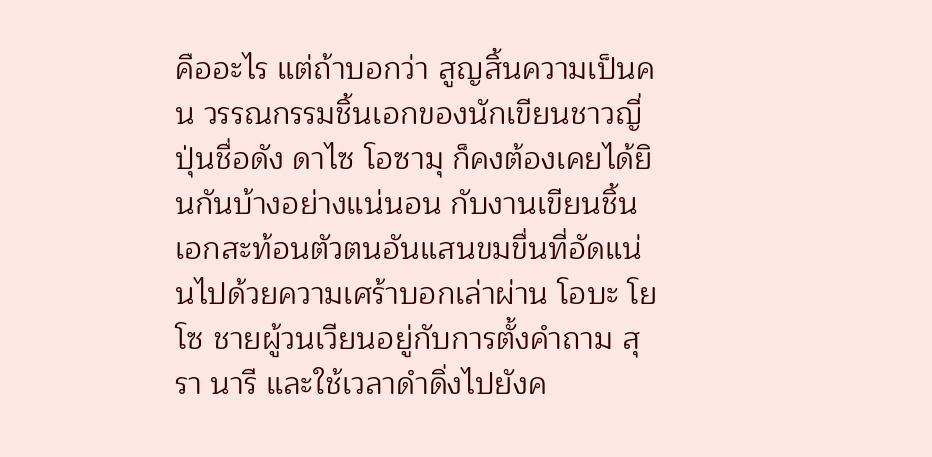คืออะไร แต่ถ้าบอกว่า สูญสิ้นความเป็นคน วรรณกรรมชิ้นเอกของนักเขียนชาวญี่ปุ่นชื่อดัง ดาไซ โอซามุ ก็คงต้องเคยได้ยินกันบ้างอย่างแน่นอน กับงานเขียนชิ้นเอกสะท้อนตัวตนอันแสนขมขื่นที่อัดแน่นไปด้วยความเศร้าบอกเล่าผ่าน โอบะ โยโซ ชายผู้วนเวียนอยู่กับการตั้งคำถาม สุรา นารี และใช้เวลาดำดิ่งไปยังค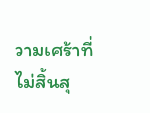วามเศร้าที่ไม่สิ้นสุ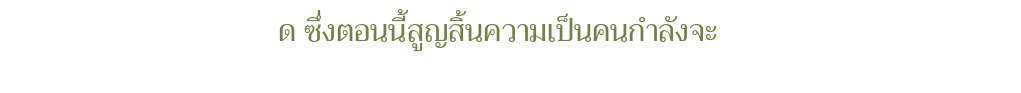ด ซึ่งตอนนี้สูญสิ้นความเป็นคนกำลังจะ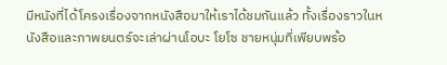มีหนังที่ได้โครงเรื่องจากหนังสือมาให้เราได้ชมกันแล้ว ทั้งเรื่องราวในหนังสือและภาพยนตร์จะเล่าผ่านโอบะ โยโซ ชายหนุ่มที่เพียบพร้อ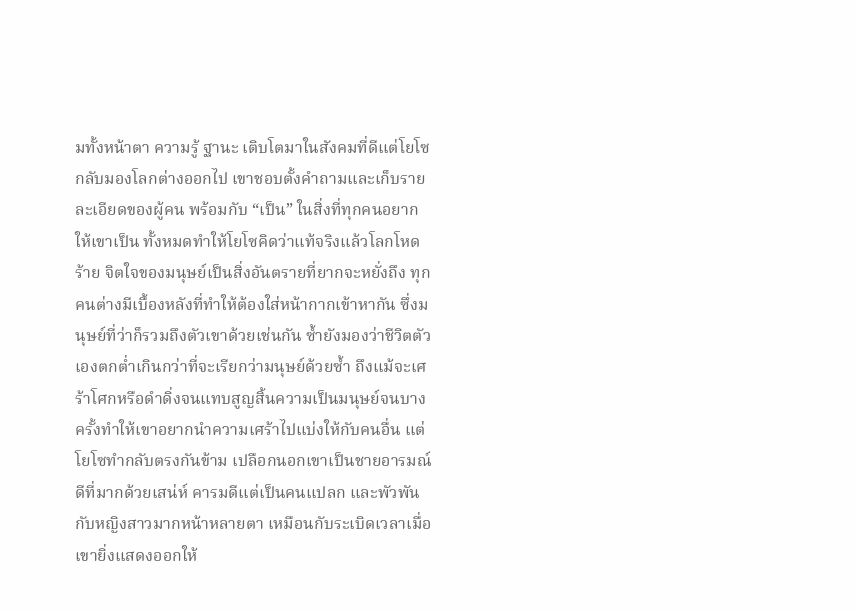มทั้งหน้าตา ความรู้ ฐานะ เติบโตมาในสังคมที่ดีแต่โยโซกลับมองโลกต่างออกไป เขาชอบตั้งคำถามและเก็บรายละเอียดของผู้คน พร้อมกับ “เป็น” ในสิ่งที่ทุกคนอยากให้เขาเป็น ทั้งหมดทำให้โยโซคิดว่าแท้จริงแล้วโลกโหดร้าย จิตใจของมนุษย์เป็นสิ่งอันตรายที่ยากจะหยั่งถึง ทุกคนต่างมีเบื้องหลังที่ทำให้ต้องใส่หน้ากากเข้าหากัน ซึ่งมนุษย์ที่ว่าก็รวมถึงตัวเขาด้วยเช่นกัน ซ้ำยังมองว่าชีวิตตัวเองตกต่ำเกินกว่าที่จะเรียกว่ามนุษย์ด้วยซ้ำ ถึงแม้จะเศร้าโศกหรือดำดิ่งจนแทบสูญสิ้นความเป็นมนุษย์จนบางครั้งทำให้เขาอยากนำความเศร้าไปแบ่งให้กับคนอื่น แต่โยโซทำกลับตรงกันข้าม เปลือกนอกเขาเป็นชายอารมณ์ดีที่มากด้วยเสน่ห์ คารมดีแต่เป็นคนแปลก และพัวพันกับหญิงสาวมากหน้าหลายตา เหมือนกับระเบิดเวลาเมื่อเขายิ่งแสดงออกให้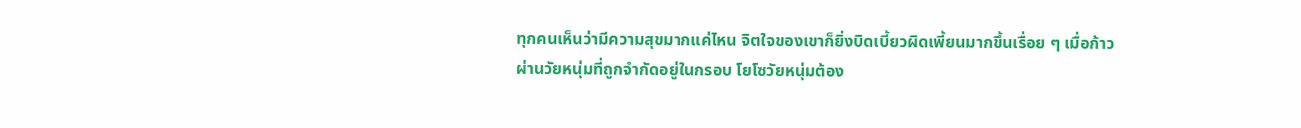ทุกคนเห็นว่ามีความสุขมากแค่ไหน จิตใจของเขาก็ยิ่งบิดเบี้ยวผิดเพี้ยนมากขึ้นเรื่อย ๆ เมื่อก้าวผ่านวัยหนุ่มที่ถูกจำกัดอยู่ในกรอบ โยโซวัยหนุ่มต้อง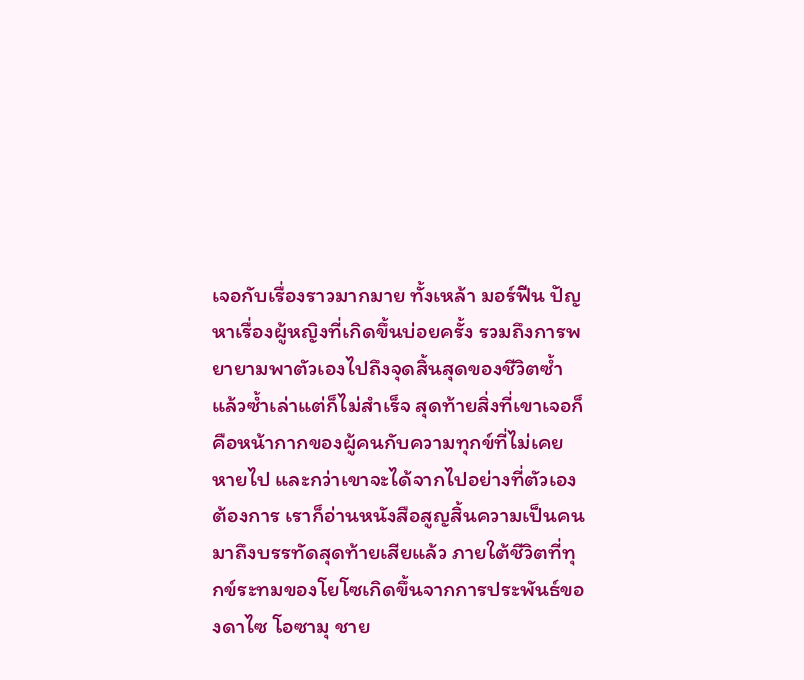เจอกับเรื่องราวมากมาย ทั้งเหล้า มอร์ฟีน ปัญหาเรื่องผู้หญิงที่เกิดขึ้นบ่อยครั้ง รวมถึงการพยายามพาตัวเองไปถึงจุดสิ้นสุดของชีวิตซ้ำแล้วซ้ำเล่าแต่ก็ไม่สำเร็จ สุดท้ายสิ่งที่เขาเจอก็คือหน้ากากของผู้คนกับความทุกข์ที่ไม่เคยหายไป และกว่าเขาจะได้จากไปอย่างที่ตัวเองต้องการ เราก็อ่านหนังสือสูญสิ้นความเป็นคนมาถึงบรรทัดสุดท้ายเสียแล้ว ภายใต้ชีวิตที่ทุกข์ระทมของโยโซเกิดขึ้นจากการประพันธ์ของดาไซ โอซามุ ชาย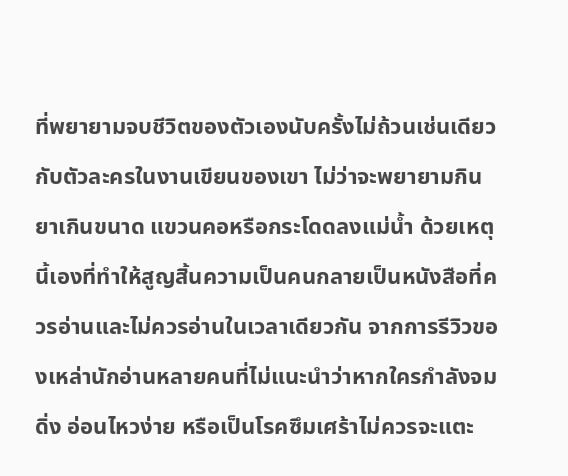ที่พยายามจบชีวิตของตัวเองนับครั้งไม่ถ้วนเช่นเดียวกับตัวละครในงานเขียนของเขา ไม่ว่าจะพยายามกินยาเกินขนาด แขวนคอหรือกระโดดลงแม่น้ำ ด้วยเหตุนี้เองที่ทำให้สูญสิ้นความเป็นคนกลายเป็นหนังสือที่ควรอ่านและไม่ควรอ่านในเวลาเดียวกัน จากการรีวิวของเหล่านักอ่านหลายคนที่ไม่แนะนำว่าหากใครกำลังจมดิ่ง อ่อนไหวง่าย หรือเป็นโรคซึมเศร้าไม่ควรจะแตะ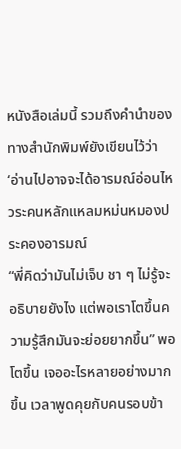หนังสือเล่มนี้ รวมถึงคำนำของทางสำนักพิมพ์ยังเขียนไว้ว่า ‘อ่านไปอาจจะได้อารมณ์อ่อนไหวระคนหลักแหลมหม่นหมองประคองอารมณ์
“พี่คิดว่ามันไม่เจ็บ ชา ๆ ไม่รู้จะอธิบายยังไง แต่พอเราโตขึ้นความรู้สึกมันจะย่อยยากขึ้น” พอโตขึ้น เจออะไรหลายอย่างมากขึ้น เวลาพูดคุยกับคนรอบข้า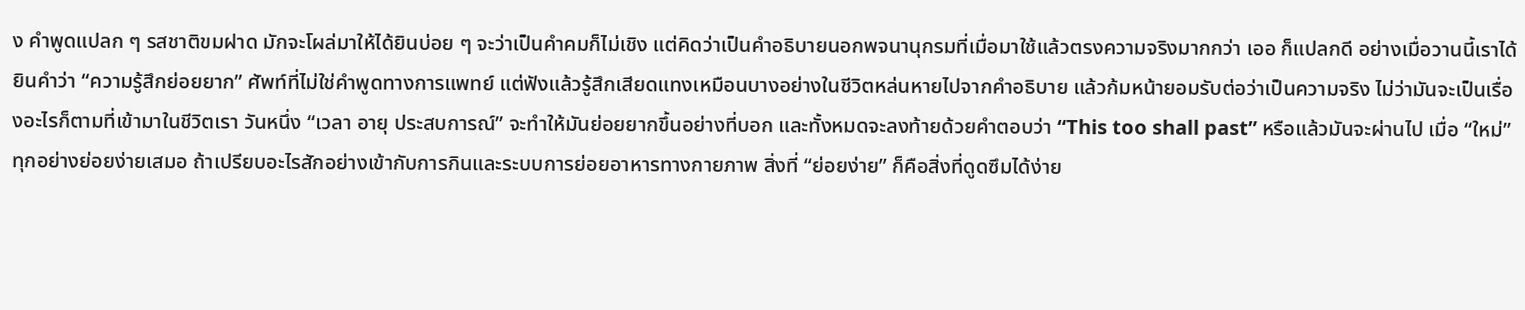ง คำพูดแปลก ๆ รสชาติขมฝาด มักจะโผล่มาให้ได้ยินบ่อย ๆ จะว่าเป็นคำคมก็ไม่เชิง แต่คิดว่าเป็นคำอธิบายนอกพจนานุกรมที่เมื่อมาใช้แล้วตรงความจริงมากกว่า เออ ก็แปลกดี อย่างเมื่อวานนี้เราได้ยินคำว่า “ความรู้สึกย่อยยาก” ศัพท์ที่ไม่ใช่คำพูดทางการแพทย์ แต่ฟังแล้วรู้สึกเสียดแทงเหมือนบางอย่างในชีวิตหล่นหายไปจากคำอธิบาย แล้วก้มหน้ายอมรับต่อว่าเป็นความจริง ไม่ว่ามันจะเป็นเรื่องอะไรก็ตามที่เข้ามาในชีวิตเรา วันหนึ่ง “เวลา อายุ ประสบการณ์” จะทำให้มันย่อยยากขึ้นอย่างที่บอก และทั้งหมดจะลงท้ายด้วยคำตอบว่า “This too shall past” หรือแล้วมันจะผ่านไป เมื่อ “ใหม่” ทุกอย่างย่อยง่ายเสมอ ถ้าเปรียบอะไรสักอย่างเข้ากับการกินและระบบการย่อยอาหารทางกายภาพ สิ่งที่ “ย่อยง่าย” ก็คือสิ่งที่ดูดซึมได้ง่าย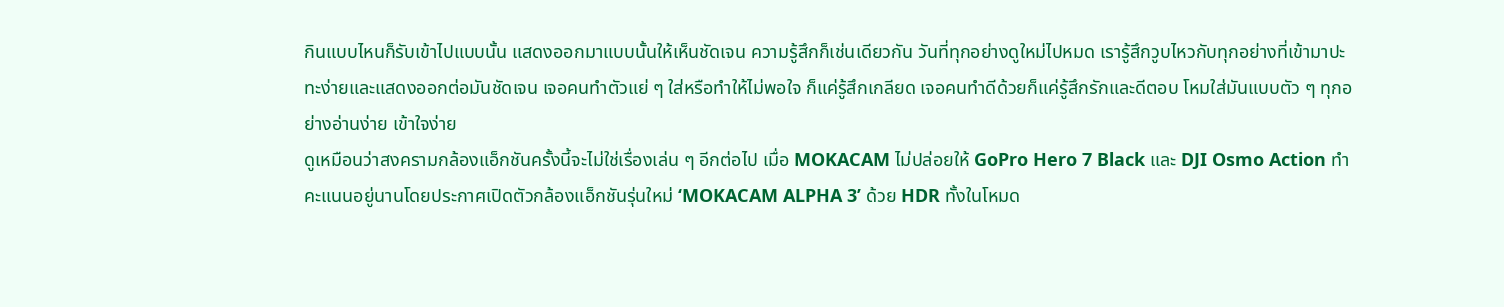กินแบบไหนก็รับเข้าไปแบบนั้น แสดงออกมาแบบนั้นให้เห็นชัดเจน ความรู้สึกก็เช่นเดียวกัน วันที่ทุกอย่างดูใหม่ไปหมด เรารู้สึกวูบไหวกับทุกอย่างที่เข้ามาปะทะง่ายและแสดงออกต่อมันชัดเจน เจอคนทำตัวแย่ ๆ ใส่หรือทำให้ไม่พอใจ ก็แค่รู้สึกเกลียด เจอคนทำดีด้วยก็แค่รู้สึกรักและดีตอบ โหมใส่มันแบบตัว ๆ ทุกอย่างอ่านง่าย เข้าใจง่าย
ดูเหมือนว่าสงครามกล้องแอ็กชันครั้งนี้จะไม่ใช่เรื่องเล่น ๆ อีกต่อไป เมื่อ MOKACAM ไม่ปล่อยให้ GoPro Hero 7 Black และ DJI Osmo Action ทำคะแนนอยู่นานโดยประกาศเปิดตัวกล้องแอ็กชันรุ่นใหม่ ‘MOKACAM ALPHA 3’ ด้วย HDR ทั้งในโหมด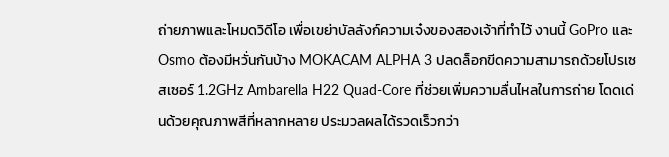ถ่ายภาพและโหมดวิดีโอ เพื่อเขย่าบัลลังก์ความเจ๋งของสองเจ้าที่ทำไว้ งานนี้ GoPro และ Osmo ต้องมีหวั่นกันบ้าง MOKACAM ALPHA 3 ปลดล็อกขีดความสามารถด้วยโปรเซสเซอร์ 1.2GHz Ambarella H22 Quad-Core ที่ช่วยเพิ่มความลื่นไหลในการถ่าย โดดเด่นด้วยคุณภาพสีที่หลากหลาย ประมวลผลได้รวดเร็วกว่า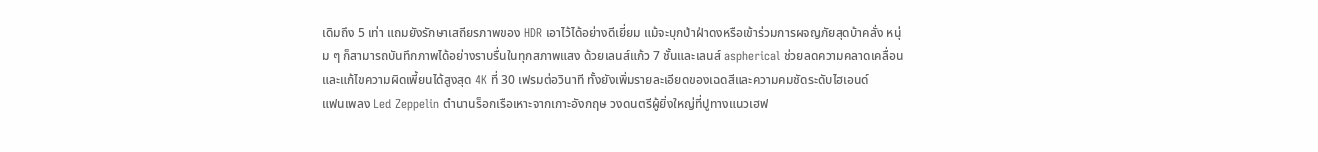เดิมถึง 5 เท่า แถมยังรักษาเสถียรภาพของ HDR เอาไว้ได้อย่างดีเยี่ยม แม้จะบุกป่าฝ่าดงหรือเข้าร่วมการผจญภัยสุดบ้าคลั่ง หนุ่ม ๆ ก็สามารถบันทึกภาพได้อย่างราบรื่นในทุกสภาพแสง ด้วยเลนส์แก้ว 7 ชั้นและเลนส์ aspherical ช่วยลดความคลาดเคลื่อนและแก้ไขความผิดเพี้ยนได้สูงสุด 4K ที่ 30 เฟรมต่อวินาที ทั้งยังเพิ่มรายละเอียดของเฉดสีและความคมชัดระดับไฮเอนด์
แฟนเพลง Led Zeppelin ตำนานร็อกเรือเหาะจากเกาะอังกฤษ วงดนตรีผู้ยิ่งใหญ่ที่ปูทางแนวเฮฟ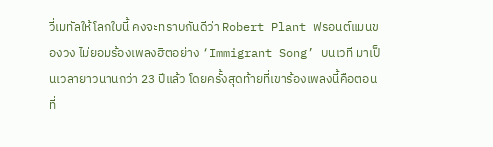วี่เมทัลให้โลกใบนี้ คงจะทราบกันดีว่า Robert Plant ฟรอนต์แมนของวง ไม่ยอมร้องเพลงฮิตอย่าง ‘Immigrant Song’ บนเวที มาเป็นเวลายาวนานกว่า 23 ปีแล้ว โดยครั้งสุดท้ายที่เขาร้องเพลงนี้คือตอนที่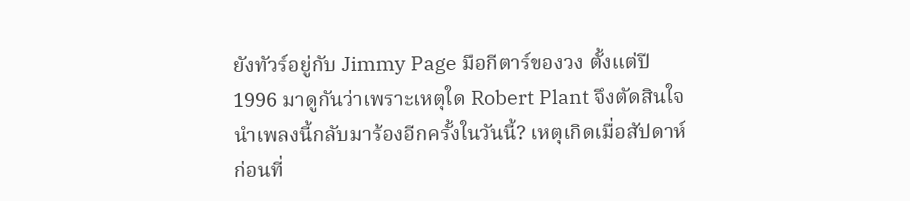ยังทัวร์อยู่กับ Jimmy Page มือกีตาร์ของวง ตั้งแต่ปี 1996 มาดูกันว่าเพราะเหตุใด Robert Plant จึงตัดสินใจนำเพลงนี้กลับมาร้องอีกครั้งในวันนี้? เหตุเกิดเมื่อสัปดาห์ก่อนที่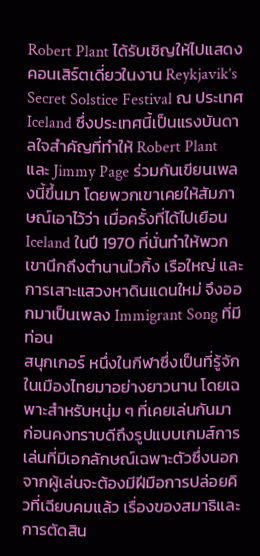Robert Plant ได้รับเชิญให้ไปแสดงคอนเสิร์ตเดี่ยวในงาน Reykjavik’s Secret Solstice Festival ณ ประเทศ Iceland ซึ่งประเทศนี้เป็นแรงบันดาลใจสำคัญที่ทำให้ Robert Plant และ Jimmy Page ร่วมกันเขียนเพลงนี้ขึ้นมา โดยพวกเขาเคยให้สัมภาษณ์เอาไว้ว่า เมื่อครั้งที่ได้ไปเยือน Iceland ในปี 1970 ที่นั่นทำให้พวกเขานึกถึงตำนานไวกิ้ง เรือใหญ่ และการเสาะแสวงหาดินแดนใหม่ จึงออกมาเป็นเพลง Immigrant Song ที่มีท่อน
สนุกเกอร์ หนึ่งในกีฬาซึ่งเป็นที่รู้จักในเมืองไทยมาอย่างยาวนาน โดยเฉพาะสำหรับหนุ่ม ๆ ที่เคยเล่นกันมาก่อนคงทราบดีถึงรูปแบบเกมส์การเล่นที่มีเอกลักษณ์เฉพาะตัวซึ่งนอกจากผู้เล่นจะต้องมีฝีมือการปล่อยคิวที่เฉียบคมแล้ว เรื่องของสมาธิและการตัดสิน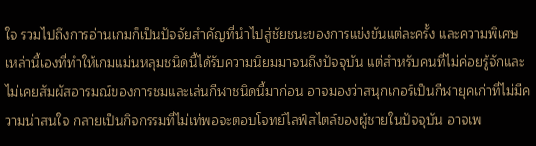ใจ รวมไปถึงการอ่านเกมก็เป็นปัจจัยสำคัญที่นำไปสู่ชัยชนะของการแข่งขันแต่ละครั้ง และความพิเศษเหล่านี้เองที่ทำให้เกมแม่นหลุมชนิดนี้ได้รับความนิยมมาจนถึงปัจจุบัน แต่สำหรับคนที่ไม่ค่อยรู้จักและไม่เคยสัมผัสอารมณ์ของการชมและเล่นกีฬาชนิดนี้มาก่อน อาจมองว่าสนุกเกอร์เป็นกีฬายุคเก่าที่ไม่มีความน่าสนใจ กลายเป็นกิจกรรมที่ไม่เท่พอจะตอบโจทย์ไลฟ์สไตล์ของผู้ชายในปัจจุบัน อาจเพ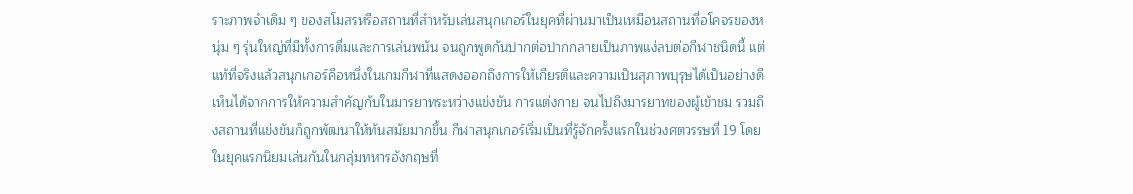ราะภาพจำเดิม ๆ ของสโมสรหรือสถานที่สำหรับเล่นสนุกเกอร์ในยุคที่ผ่านมาเป็นเหมือนสถานที่อโคจรของหนุ่ม ๆ รุ่นใหญ่ที่มีทั้งการดื่มและการเล่นพนัน จนถูกพูดกันปากต่อปากกลายเป็นภาพแง่ลบต่อกีฬาชนิดนี้ แต่แท้ที่จริงแล้วสนุกเกอร์คือหนึ่งในเกมกีฬาที่แสดงออกถึงการให้เกียรติและความเป็นสุภาพบุรุษได้เป็นอย่างดี เห็นได้จากการให้ความสำคัญกับในมารยาทระหว่างแข่งขัน การแต่งกาย จนไปถึงมารยาทของผู้เข้าชม รวมถึงสถานที่แข่งขันก็ถูกพัฒนาให้ทันสมัยมากขึ้น กีฬาสนุกเกอร์เริ่มเป็นที่รู้จักครั้งแรกในช่วงศตวรรษที่ 19 โดยในยุคแรกนิยมเล่นกันในกลุ่มทหารอังกฤษที่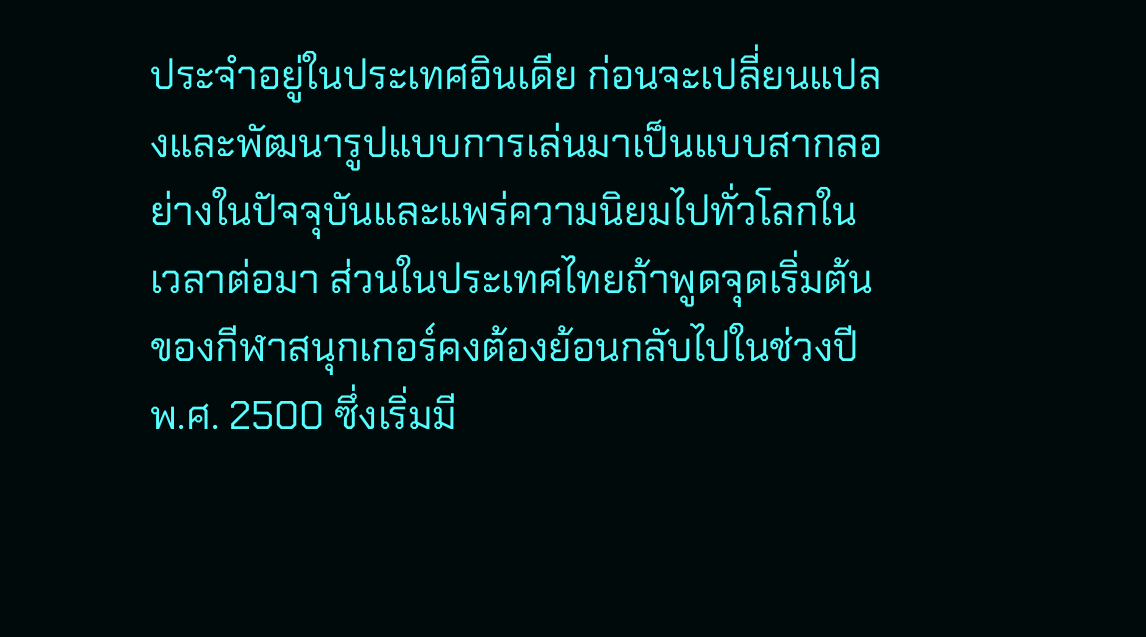ประจำอยู่ในประเทศอินเดีย ก่อนจะเปลี่ยนแปลงและพัฒนารูปแบบการเล่นมาเป็นแบบสากลอย่างในปัจจุบันและแพร่ความนิยมไปทั่วโลกในเวลาต่อมา ส่วนในประเทศไทยถ้าพูดจุดเริ่มต้นของกีฬาสนุกเกอร์คงต้องย้อนกลับไปในช่วงปี พ.ศ. 2500 ซึ่งเริ่มมี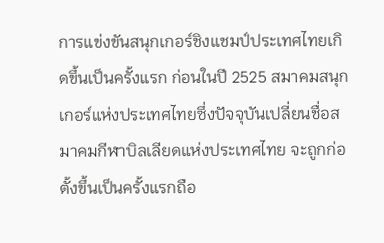การแข่งขันสนุกเกอร์ชิงแชมป์ประเทศไทยเกิดขึ้นเป็นครั้งแรก ก่อนในปี 2525 สมาคมสนุกเกอร์แห่งประเทศไทยซึ่งปัจจุบันเปลี่ยนชื่อสมาคมกีฬาบิลเลียดแห่งประเทศไทย จะถูกก่อตั้งขึ้นเป็นครั้งแรกถือ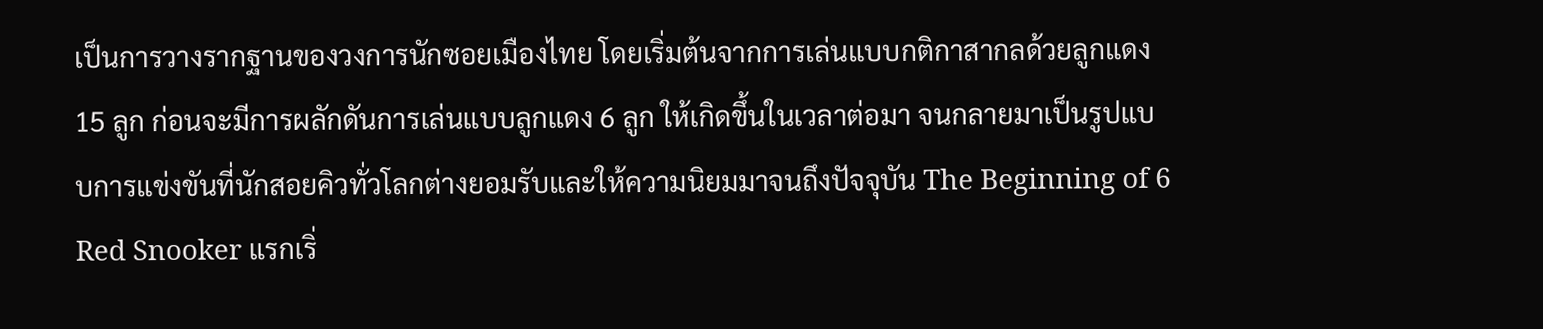เป็นการวางรากฐานของวงการนักซอยเมืองไทย โดยเริ่มต้นจากการเล่นแบบกติกาสากลด้วยลูกแดง 15 ลูก ก่อนจะมีการผลักดันการเล่นแบบลูกแดง 6 ลูก ให้เกิดขึ้นในเวลาต่อมา จนกลายมาเป็นรูปแบบการแข่งขันที่นักสอยคิวทั่วโลกต่างยอมรับและให้ความนิยมมาจนถึงปัจจุบัน The Beginning of 6 Red Snooker แรกเริ่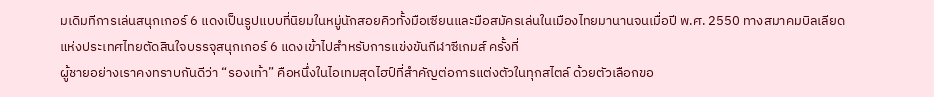มเดิมทีการเล่นสนุกเกอร์ 6 แดงเป็นรูปแบบที่นิยมในหมู่นักสอยคิวทั้งมือเซียนและมือสมัครเล่นในเมืองไทยมานานจนเมื่อปี พ.ศ. 2550 ทางสมาคมบิลเลียดแห่งประเทศไทยตัดสินใจบรรจุสนุกเกอร์ 6 แดงเข้าไปสำหรับการแข่งขันกีฬาซีเกมส์ ครั้งที่
ผู้ชายอย่างเราคงทราบกันดีว่า “รองเท้า” คือหนึ่งในไอเทมสุดไฮป์ที่สำคัญต่อการแต่งตัวในทุกสไตล์ ด้วยตัวเลือกขอ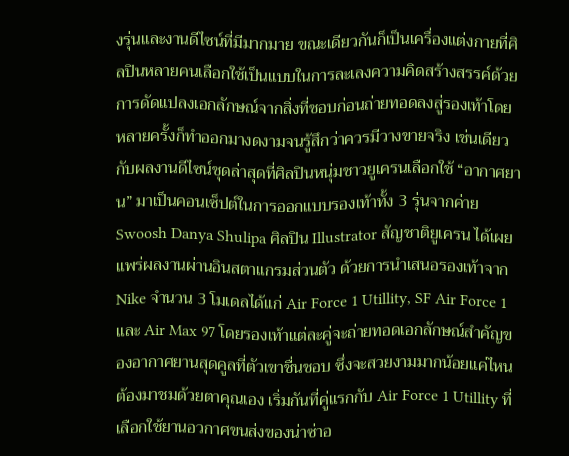งรุ่นและงานดีไซน์ที่มีมากมาย ขณะเดียวกันก็เป็นเครื่องแต่งกายที่ศิลปินหลายคนเลือกใช้เป็นแบบในการละเลงความคิดสร้างสรรค์ด้วยการดัดแปลงเอกลักษณ์จากสิ่งที่ชอบก่อนถ่ายทอดลงสู่รองเท้าโดยหลายครั้งก็ทำออกมางดงามจนรู้สึกว่าควรมีวางขายจริง เช่นเดียวกับผลงานดีไซน์ชุดล่าสุดที่ศิลปินหนุ่มชาวยูเครนเลือกใช้ “อากาศยาน” มาเป็นคอนเซ็ปต์ในการออกแบบรองเท้าทั้ง 3 รุ่นจากค่าย Swoosh Danya Shulipa ศิลปิน Illustrator สัญชาติยูเครน ได้เผยแพร่ผลงานผ่านอินสตาแกรมส่วนตัว ด้วยการนำเสนอรองเท้าจาก Nike จำนวน 3 โมเดลได้แก่ Air Force 1 Utillity, SF Air Force 1 และ Air Max 97 โดยรองเท้าแต่ละคู่จะถ่ายทอดเอกลักษณ์สำคัญของอากาศยานสุดคูลที่ตัวเขาชื่นชอบ ซึ่งจะสวยงามมากน้อยแค่ไหนต้องมาชมด้วยตาคุณเอง เริ่มกันที่คู่แรกกับ Air Force 1 Utillity ที่เลือกใช้ยานอวกาศขนส่งของน่าซ่าอ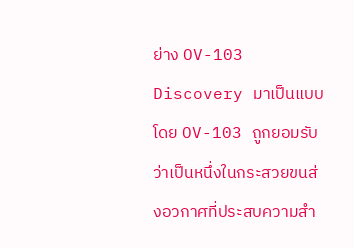ย่าง OV-103 Discovery มาเป็นแบบ โดย OV-103 ถูกยอมรับว่าเป็นหนึ่งในกระสวยขนส่งอวกาศที่ประสบความสำ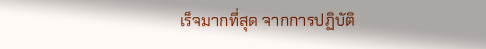เร็จมากที่สุด จากการปฏิบัติ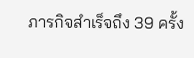ภารกิจสำเร็จถึง 39 ครั้ง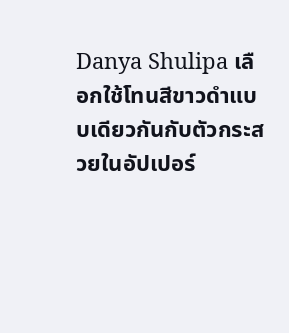Danya Shulipa เลือกใช้โทนสีขาวดำแบบเดียวกันกับตัวกระสวยในอัปเปอร์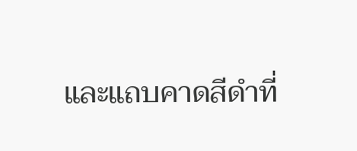และแถบคาดสีดำที่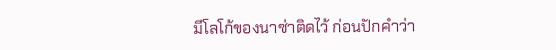มีโลโก้ของนาซ่าติดไว้ ก่อนปักคำว่า